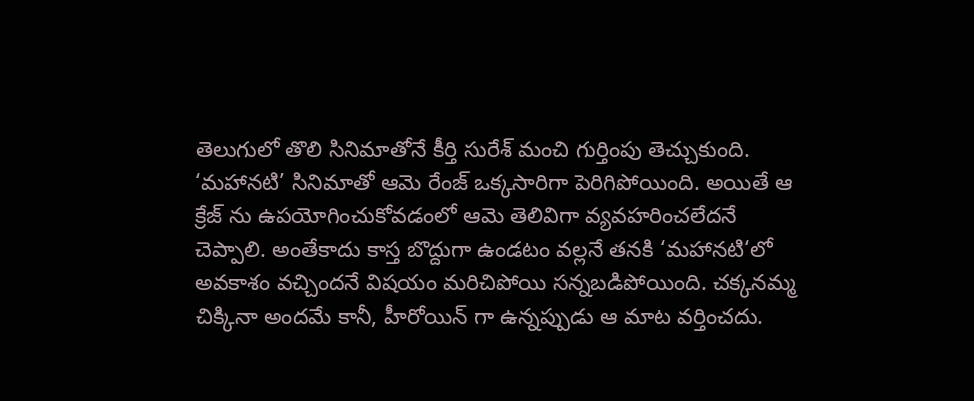తెలుగులో తొలి సినిమాతోనే కీర్తి సురేశ్ మంచి గుర్తింపు తెచ్చుకుంది. ‘మహానటి’ సినిమాతో ఆమె రేంజ్ ఒక్కసారిగా పెరిగిపోయింది. అయితే ఆ క్రేజ్ ను ఉపయోగించుకోవడంలో ఆమె తెలివిగా వ్యవహరించలేదనే చెప్పాలి. అంతేకాదు కాస్త బొద్దుగా ఉండటం వల్లనే తనకి ‘మహానటి‘లో అవకాశం వచ్చిందనే విషయం మరిచిపోయి సన్నబడిపోయింది. చక్కనమ్మ చిక్కినా అందమే కానీ, హీరోయిన్ గా ఉన్నప్పుడు ఆ మాట వర్తించదు.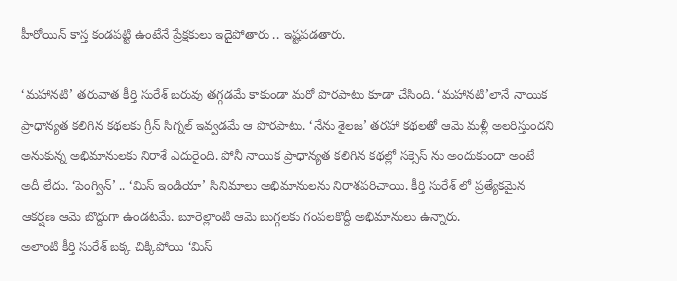హీరోయిన్ కాస్త కండపట్టి ఉంటేనే ప్రేక్షకులు ఇదైపోతారు .. ఇష్టపడతారు.

‘మహానటి’ తరువాత కీర్తి సురేశ్ బరువు తగ్గడమే కాకుండా మరో పొరపాటు కూడా చేసింది. ‘మహానటి’లానే నాయిక ప్రాధాన్యత కలిగిన కథలకు గ్రీన్ సిగ్నల్ ఇవ్వడమే ఆ పొరపాటు. ‘నేను శైలజ’ తరహా కథలతో ఆమె మళ్లీ అలరిస్తుందని అనుకున్న అభిమానులకు నిరాశే ఎదురైంది. పోనీ నాయిక ప్రాధాన్యత కలిగిన కథల్లో సక్సెస్ ను అందుకుందా అంటే అదీ లేదు. ‘పెంగ్విన్’ .. ‘మిస్ ఇండియా’ సినిమాలు అభిమానులను నిరాశపరిచాయి. కీర్తి సురేశ్ లో ప్రత్యేకమైన ఆకర్షణ ఆమె బొద్దుగా ఉండటమే. బూరెల్లాంటి ఆమె బుగ్గలకు గంపలకొద్దీ అభిమానులు ఉన్నారు.
అలాంటి కీర్తి సురేశ్ బక్క చిక్కిపోయి ‘మిస్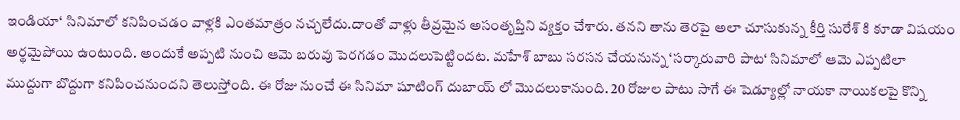ఇండియా‘ సినిమాలో కనిపించడం వాళ్లకి ఎంతమాత్రం నచ్చలేదు.దాంతో వాళ్లు తీవ్రమైన అసంతృప్తిని వ్యక్తం చేశారు. తనని తాను తెరపై అలా చూసుకున్న కీర్తి సురేశ్ కి కూడా విషయం అర్థమైపోయి ఉంటుంది. అందుకే అప్పటి నుంచి ఆమె బరువు పెరగడం మొదలుపెట్టిందట. మహేశ్ బాబు సరసన చేయనున్న ‘సర్కారువారి పాట‘ సినిమాలో ఆమె ఎప్పటిలా ముద్దుగా బొద్దుగా కనిపించనుందని తెలుస్తోంది. ఈ రోజు నుంచే ఈ సినిమా షూటింగ్ దుబాయ్ లో మొదలుకానుంది. 20 రోజుల పాటు సాగే ఈ షెడ్యూల్లో నాయకా నాయికలపై కొన్ని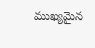ముఖ్యమైన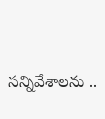సన్నివేశాలను ..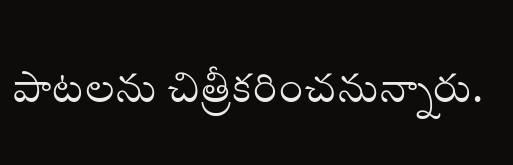పాటలను చిత్రీకరించనున్నారు.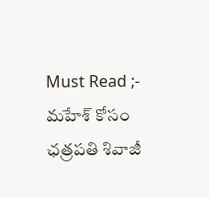Must Read ;- మహేశ్ కోసం ఛత్రపతి శివాజీ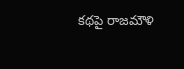కథపై రాజమౌళి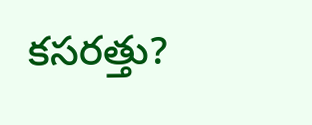కసరత్తు?